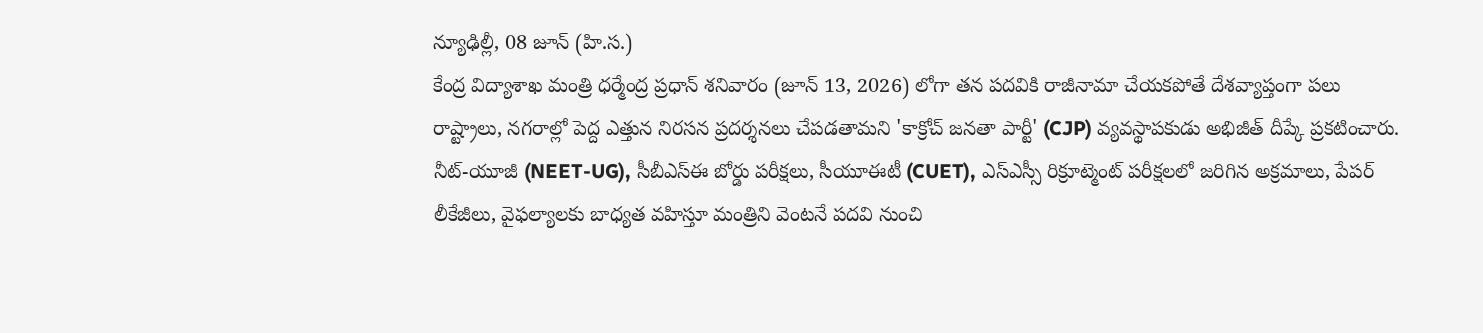న్యూఢిల్లీ, 08 జూన్ (హి.స.)
కేంద్ర విద్యాశాఖ మంత్రి ధర్మేంద్ర ప్రధాన్ శనివారం (జూన్ 13, 2026) లోగా తన పదవికి రాజీనామా చేయకపోతే దేశవ్యాప్తంగా పలు రాష్ట్రాలు, నగరాల్లో పెద్ద ఎత్తున నిరసన ప్రదర్శనలు చేపడతామని 'కాక్రోచ్ జనతా పార్టీ' (CJP) వ్యవస్థాపకుడు అభిజీత్ దీప్కే ప్రకటించారు. నీట్-యూజీ (NEET-UG), సీబీఎస్ఈ బోర్డు పరీక్షలు, సీయూఈటీ (CUET), ఎస్ఎస్సీ రిక్రూట్మెంట్ పరీక్షలలో జరిగిన అక్రమాలు, పేపర్ లీకేజీలు, వైఫల్యాలకు బాధ్యత వహిస్తూ మంత్రిని వెంటనే పదవి నుంచి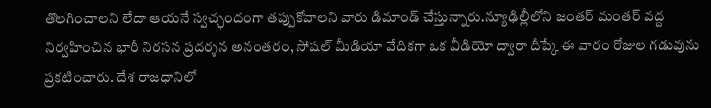తొలగించాలని లేదా ఆయనే స్వచ్ఛందంగా తప్పుకోవాలని వారు డిమాండ్ చేస్తున్నారు.న్యూఢిల్లీలోని జంతర్ మంతర్ వద్ద నిర్వహించిన భారీ నిరసన ప్రదర్శన అనంతరం, సోషల్ మీడియా వేదికగా ఒక వీడియో ద్వారా దీప్కే ఈ వారం రోజుల గడువును ప్రకటించారు. దేశ రాజధానిలో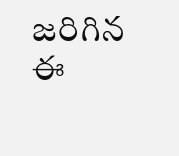జరిగిన ఈ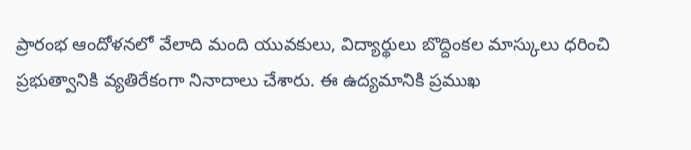ప్రారంభ ఆందోళనలో వేలాది మంది యువకులు, విద్యార్థులు బొద్దింకల మాస్కులు ధరించి ప్రభుత్వానికి వ్యతిరేకంగా నినాదాలు చేశారు. ఈ ఉద్యమానికి ప్రముఖ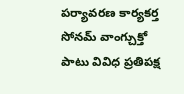పర్యావరణ కార్యకర్త సోనమ్ వాంగ్చుక్తో పాటు వివిధ ప్రతిపక్ష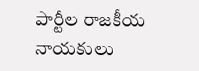పార్టీల రాజకీయ నాయకులు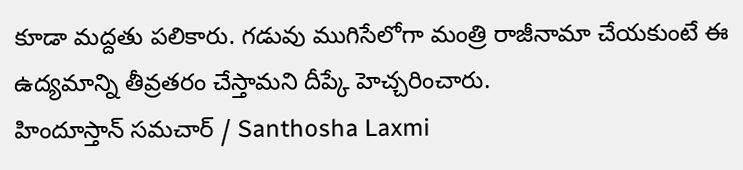కూడా మద్దతు పలికారు. గడువు ముగిసేలోగా మంత్రి రాజీనామా చేయకుంటే ఈ ఉద్యమాన్ని తీవ్రతరం చేస్తామని దీప్కే హెచ్చరించారు.
హిందూస్తాన్ సమచార్ / Santhosha Laxmi